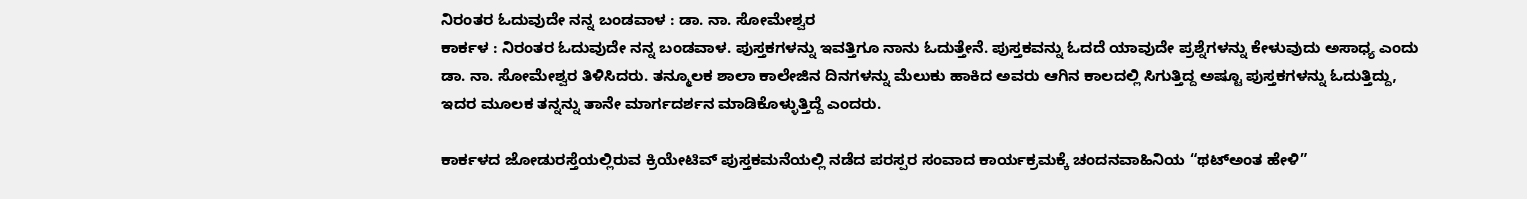ನಿರಂತರ ಓದುವುದೇ ನನ್ನ ಬಂಡವಾಳ : ಡಾ. ನಾ. ಸೋಮೇಶ್ವರ
ಕಾರ್ಕಳ : ನಿರಂತರ ಓದುವುದೇ ನನ್ನ ಬಂಡವಾಳ. ಪುಸ್ತಕಗಳನ್ನು ಇವತ್ತಿಗೂ ನಾನು ಓದುತ್ತೇನೆ. ಪುಸ್ತಕವನ್ನು ಓದದೆ ಯಾವುದೇ ಪ್ರಶ್ನೆಗಳನ್ನು ಕೇಳುವುದು ಅಸಾಧ್ಯ ಎಂದು ಡಾ. ನಾ. ಸೋಮೇಶ್ವರ ತಿಳಿಸಿದರು. ತನ್ಮೂಲಕ ಶಾಲಾ ಕಾಲೇಜಿನ ದಿನಗಳನ್ನು ಮೆಲುಕು ಹಾಕಿದ ಅವರು ಆಗಿನ ಕಾಲದಲ್ಲಿ ಸಿಗುತ್ತಿದ್ದ ಅಷ್ಟೂ ಪುಸ್ತಕಗಳನ್ನು ಓದುತ್ತಿದ್ದು, ಇದರ ಮೂಲಕ ತನ್ನನ್ನು ತಾನೇ ಮಾರ್ಗದರ್ಶನ ಮಾಡಿಕೊಳ್ಳುತ್ತಿದ್ದೆ ಎಂದರು.

ಕಾರ್ಕಳದ ಜೋಡುರಸ್ತೆಯಲ್ಲಿರುವ ಕ್ರಿಯೇಟಿವ್ ಪುಸ್ತಕಮನೆಯಲ್ಲಿ ನಡೆದ ಪರಸ್ಪರ ಸಂವಾದ ಕಾರ್ಯಕ್ರಮಕ್ಕೆ ಚಂದನವಾಹಿನಿಯ “ಥಟ್ಅಂತ ಹೇಳಿ”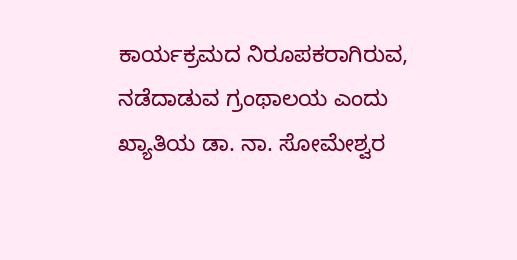ಕಾರ್ಯಕ್ರಮದ ನಿರೂಪಕರಾಗಿರುವ, ನಡೆದಾಡುವ ಗ್ರಂಥಾಲಯ ಎಂದು ಖ್ಯಾತಿಯ ಡಾ. ನಾ. ಸೋಮೇಶ್ವರ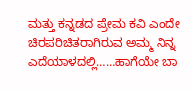ಮತ್ತು ಕನ್ನಡದ ಪ್ರೇಮ ಕವಿ ಎಂದೇ ಚಿರಪರಿಚಿತರಾಗಿರುವ ಅಮ್ಮ ನಿನ್ನ ಎದೆಯಾಳದಲ್ಲಿ……ಹಾಗೆಯೇ ಬಾ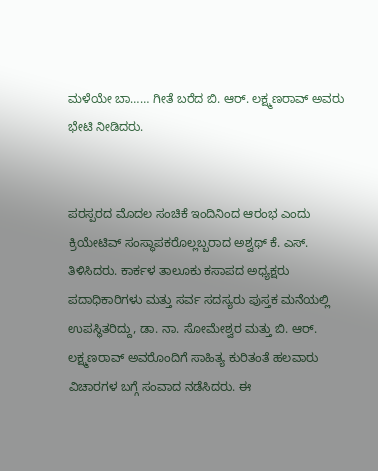ಮಳೆಯೇ ಬಾ…… ಗೀತೆ ಬರೆದ ಬಿ. ಆರ್. ಲಕ್ಷ್ಮಣರಾವ್ ಅವರು ಭೇಟಿ ನೀಡಿದರು.


ಪರಸ್ಪರದ ಮೊದಲ ಸಂಚಿಕೆ ಇಂದಿನಿಂದ ಆರಂಭ ಎಂದು ಕ್ರಿಯೇಟಿವ್ ಸಂಸ್ಥಾಪಕರೊಲ್ಲಬ್ಬರಾದ ಅಶ್ವಥ್ ಕೆ. ಎಸ್. ತಿಳಿಸಿದರು. ಕಾರ್ಕಳ ತಾಲೂಕು ಕಸಾಪದ ಅಧ್ಯಕ್ಷರು ಪದಾಧಿಕಾರಿಗಳು ಮತ್ತು ಸರ್ವ ಸದಸ್ಯರು ಪುಸ್ತಕ ಮನೆಯಲ್ಲಿ ಉಪಸ್ಥಿತರಿದ್ದು, ಡಾ. ನಾ. ಸೋಮೇಶ್ವರ ಮತ್ತು ಬಿ. ಆರ್. ಲಕ್ಷ್ಮಣರಾವ್ ಅವರೊಂದಿಗೆ ಸಾಹಿತ್ಯ ಕುರಿತಂತೆ ಹಲವಾರು ವಿಚಾರಗಳ ಬಗ್ಗೆ ಸಂವಾದ ನಡೆಸಿದರು. ಈ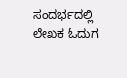ಸಂದರ್ಭದಲ್ಲಿ ಲೇಖಕ ಓದುಗ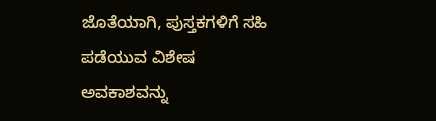ಜೊತೆಯಾಗಿ, ಪುಸ್ತಕಗಳಿಗೆ ಸಹಿ ಪಡೆಯುವ ವಿಶೇಷ ಅವಕಾಶವನ್ನು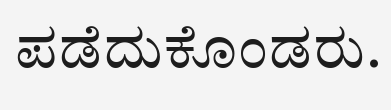ಪಡೆದುಕೊಂಡರು.